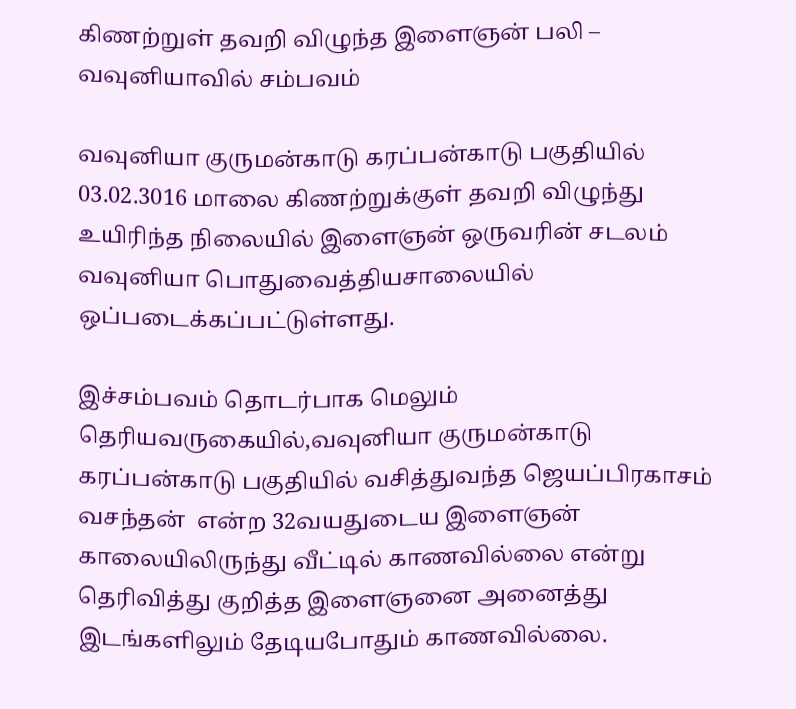கிணற்றுள் தவறி விழுந்த இளைஞன் பலி – வவுனியாவில் சம்பவம்

வவுனியா குருமன்காடு கரப்பன்காடு பகுதியில்  03.02.3016 மாலை கிணற்றுக்குள் தவறி விழுந்து உயிரிந்த நிலையில் இளைஞன் ஒருவரின் சடலம் வவுனியா பொதுவைத்தியசாலையில் ஒப்படைக்கப்பட்டுள்ளது.

இச்சம்பவம் தொடர்பாக மெலும் தெரியவருகையில்,வவுனியா குருமன்காடு கரப்பன்காடு பகுதியில் வசித்துவந்த ஜெயப்பிரகாசம் வசந்தன்  என்ற 32வயதுடைய இளைஞன்  காலையிலிருந்து வீட்டில் காணவில்லை என்று தெரிவித்து குறித்த இளைஞனை அனைத்து இடங்களிலும் தேடியபோதும் காணவில்லை.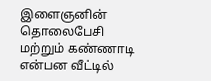இளைஞனின் தொலைபேசி மற்றும் கண்ணாடி என்பன வீட்டில்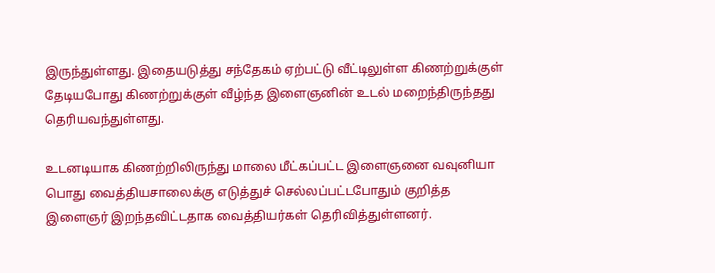இருந்துள்ளது. இதையடுத்து சந்தேகம் ஏற்பட்டு வீட்டிலுள்ள கிணற்றுக்குள் தேடியபோது கிணற்றுக்குள் வீழ்ந்த இளைஞனின் உடல் மறைந்திருந்தது தெரியவந்துள்ளது.

உடனடியாக கிணற்றிலிருந்து மாலை மீட்கப்பட்ட இளைஞனை வவுனியா பொது வைத்தியசாலைக்கு எடுத்துச் செல்லப்பட்டபோதும் குறித்த இளைஞர் இறந்தவிட்டதாக வைத்தியர்கள் தெரிவித்துள்ளனர்.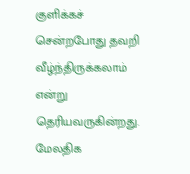குளிக்கச் சென்றபோது தவறி வீழ்ந்திருக்கலாம் என்று தெரியவருகின்றது. மேலதிக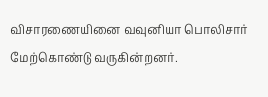விசாரணையினை வவுனியா பொலிசார் மேற்கொண்டு வருகின்றனர்.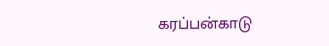கரப்பன்காடு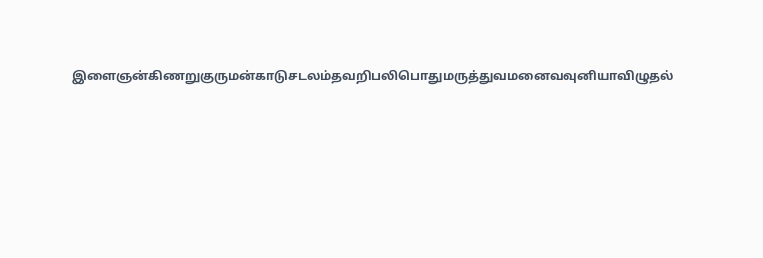இளைஞன்கிணறுகுருமன்காடுசடலம்தவறிபலிபொதுமருத்துவமனைவவுனியாவிழுதல்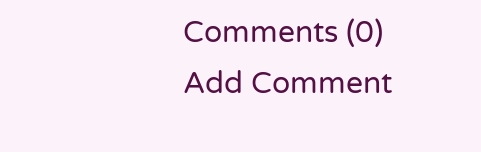Comments (0)
Add Comment